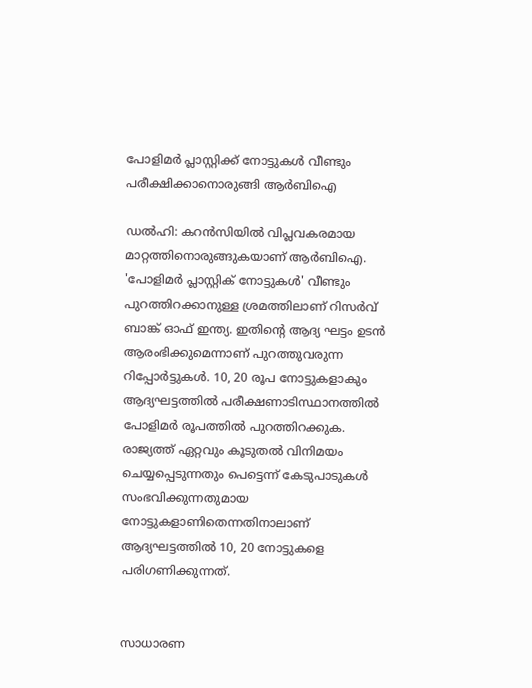പോളിമര്‍ പ്ലാസ്റ്റിക്ക് നോട്ടുകള്‍ വീണ്ടും പരീക്ഷിക്കാനൊരുങ്ങി ആര്‍ബിഐ

ഡല്‍ഹി: കറന്‍സിയില്‍ വിപ്ലവകരമായ മാറ്റത്തിനൊരുങ്ങുകയാണ് ആര്‍ബിഐ. 'പോളിമര്‍ പ്ലാസ്റ്റിക് നോട്ടുകള്‍' വീണ്ടും പുറത്തിറക്കാനുള്ള ശ്രമത്തിലാണ് റിസര്‍വ് ബാങ്ക് ഓഫ് ഇന്ത്യ. ഇതിന്റെ ആദ്യ ഘട്ടം ഉടന്‍ ആരംഭിക്കുമെന്നാണ് പുറത്തുവരുന്ന റിപ്പോര്‍ട്ടുകള്‍. 10, 20 രൂപ നോട്ടുകളാകും ആദ്യഘട്ടത്തില്‍ പരീക്ഷണാടിസ്ഥാനത്തില്‍ പോളിമര്‍ രൂപത്തില്‍ പുറത്തിറക്കുക. രാജ്യത്ത് ഏറ്റവും കൂടുതല്‍ വിനിമയം ചെയ്യപ്പെടുന്നതും പെട്ടെന്ന് കേടുപാടുകള്‍ സംഭവിക്കുന്നതുമായ നോട്ടുകളാണിതെന്നതിനാലാണ് ആദ്യഘട്ടത്തില്‍ 10, 20 നോട്ടുകളെ പരിഗണിക്കുന്നത്.


സാധാരണ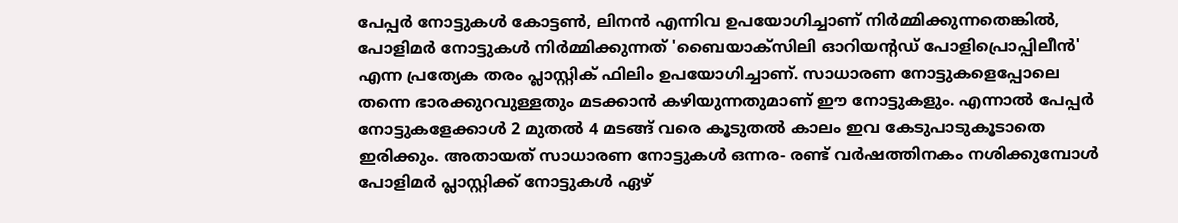പേപ്പര്‍ നോട്ടുകള്‍ കോട്ടണ്‍, ലിനന്‍ എന്നിവ ഉപയോഗിച്ചാണ് നിര്‍മ്മിക്കുന്നതെങ്കില്‍, പോളിമര്‍ നോട്ടുകള്‍ നിര്‍മ്മിക്കുന്നത് 'ബൈയാക്‌സിലി ഓറിയന്റഡ് പോളിപ്രൊപ്പിലീന്‍' എന്ന പ്രത്യേക തരം പ്ലാസ്റ്റിക് ഫിലിം ഉപയോഗിച്ചാണ്. സാധാരണ നോട്ടുകളെപ്പോലെ തന്നെ ഭാരക്കുറവുള്ളതും മടക്കാന്‍ കഴിയുന്നതുമാണ് ഈ നോട്ടുകളും. എന്നാല്‍ പേപ്പര്‍ നോട്ടുകളേക്കാള്‍ 2 മുതല്‍ 4 മടങ്ങ് വരെ കൂടുതല്‍ കാലം ഇവ കേടുപാടുകൂടാതെ ഇരിക്കും. അതായത് സാധാരണ നോട്ടുകള്‍ ഒന്നര- രണ്ട് വര്‍ഷത്തിനകം നശിക്കുമ്പോള്‍ പോളിമര്‍ പ്ലാസ്റ്റിക്ക് നോട്ടുകള്‍ ഏഴ്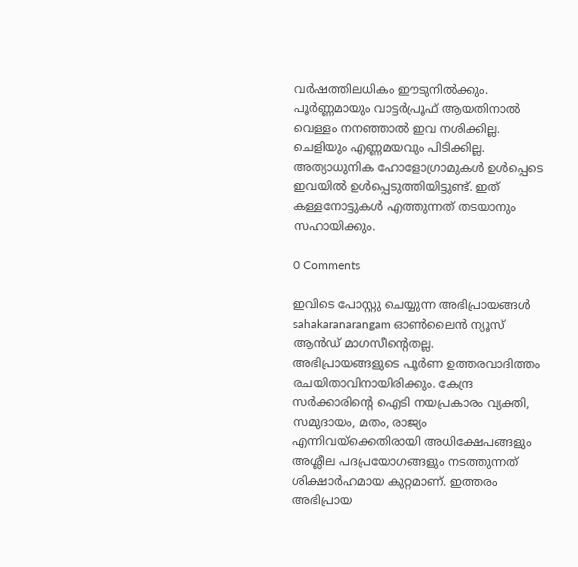വര്‍ഷത്തിലധികം ഈടുനില്‍ക്കും. പൂര്‍ണ്ണമായും വാട്ടര്‍പ്രൂഫ് ആയതിനാല്‍ വെള്ളം നനഞ്ഞാല്‍ ഇവ നശിക്കില്ല. ചെളിയും എണ്ണമയവും പിടിക്കില്ല. അത്യാധുനിക ഹോളോഗ്രാമുകള്‍ ഉള്‍പ്പെടെ ഇവയില്‍ ഉള്‍പ്പെടുത്തിയിട്ടുണ്ട്. ഇത് കള്ളനോട്ടുകള്‍ എത്തുന്നത് തടയാനും സഹായിക്കും.

0 Comments

ഇവിടെ പോസ്റ്റു ചെയ്യുന്ന അഭിപ്രായങ്ങൾ sahakaranarangam ഓൺലൈൻ ന്യൂസ് ആൻഡ് മാഗസീന്റെതല്ല. അഭിപ്രായങ്ങളുടെ പൂർണ ഉത്തരവാദിത്തം രചയിതാവിനായിരിക്കും. കേന്ദ്ര സർക്കാരിന്റെ ഐടി നയപ്രകാരം വ്യക്തി, സമുദായം, മതം, രാജ്യം എന്നിവയ്ക്കെതിരായി അധിക്ഷേപങ്ങളും അശ്ലീല പദപ്രയോഗങ്ങളും നടത്തുന്നത് ശിക്ഷാർഹമായ കുറ്റമാണ്. ഇത്തരം അഭിപ്രായ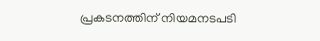പ്രകടനത്തിന് നിയമനടപടി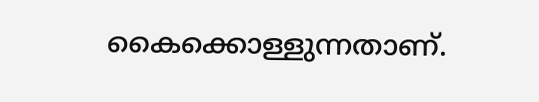കൈക്കൊള്ളുന്നതാണ്.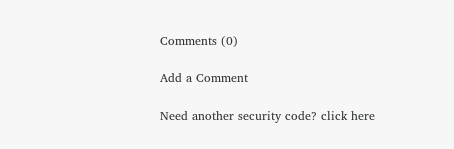Comments (0)

Add a Comment

Need another security code? click here